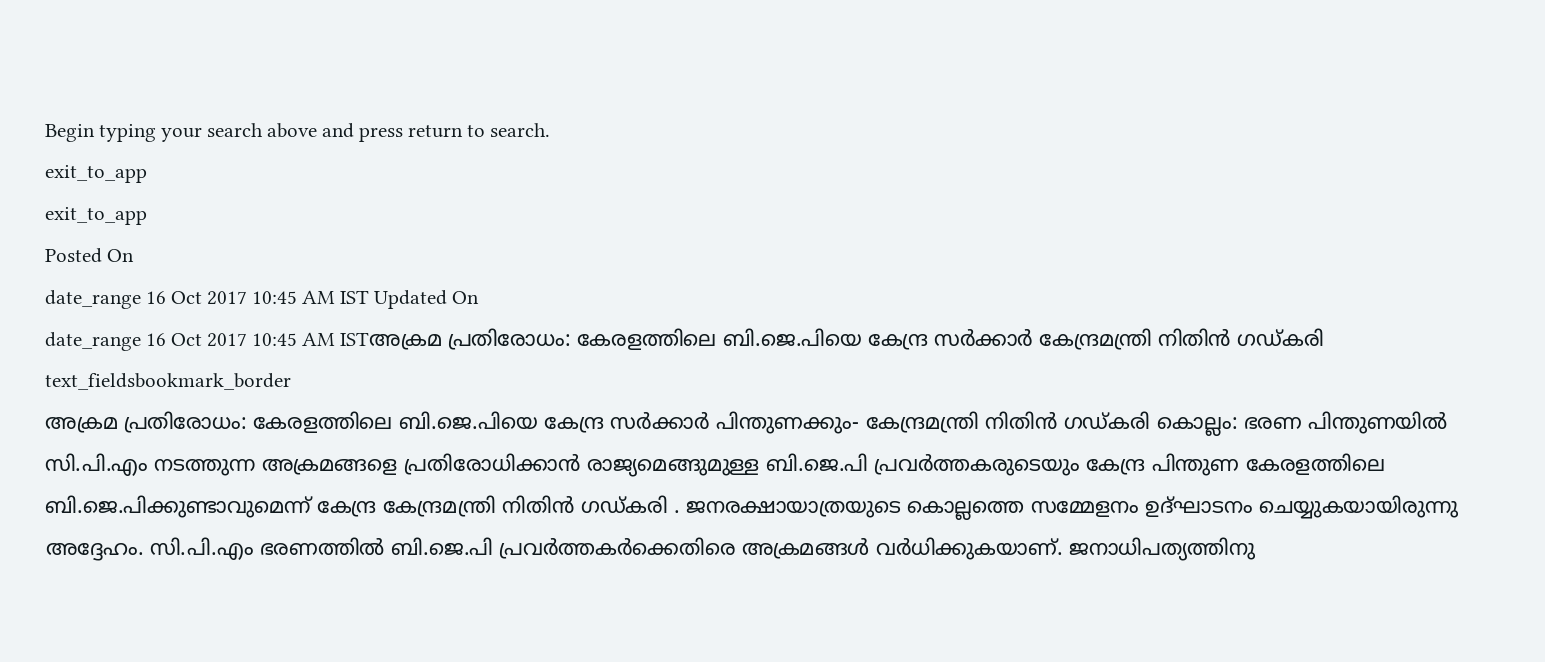Begin typing your search above and press return to search.
exit_to_app
exit_to_app
Posted On
date_range 16 Oct 2017 10:45 AM IST Updated On
date_range 16 Oct 2017 10:45 AM ISTഅക്രമ പ്രതിരോധം: കേരളത്തിലെ ബി.ജെ.പിയെ കേന്ദ്ര സർക്കാർ കേന്ദ്രമന്ത്രി നിതിൻ ഗഡ്കരി
text_fieldsbookmark_border
അക്രമ പ്രതിരോധം: കേരളത്തിലെ ബി.ജെ.പിയെ കേന്ദ്ര സർക്കാർ പിന്തുണക്കും- കേന്ദ്രമന്ത്രി നിതിൻ ഗഡ്കരി കൊല്ലം: ഭരണ പിന്തുണയിൽ സി.പി.എം നടത്തുന്ന അക്രമങ്ങളെ പ്രതിരോധിക്കാൻ രാജ്യമെങ്ങുമുള്ള ബി.ജെ.പി പ്രവർത്തകരുടെയും കേന്ദ്ര പിന്തുണ കേരളത്തിലെ ബി.ജെ.പിക്കുണ്ടാവുമെന്ന് കേന്ദ്ര കേന്ദ്രമന്ത്രി നിതിൻ ഗഡ്കരി . ജനരക്ഷായാത്രയുടെ കൊല്ലത്തെ സമ്മേളനം ഉദ്ഘാടനം ചെയ്യുകയായിരുന്നു അദ്ദേഹം. സി.പി.എം ഭരണത്തിൽ ബി.ജെ.പി പ്രവർത്തകർക്കെതിരെ അക്രമങ്ങൾ വർധിക്കുകയാണ്. ജനാധിപത്യത്തിനു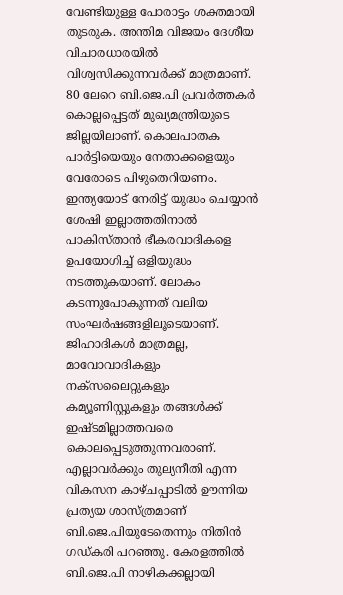വേണ്ടിയുള്ള പോരാട്ടം ശക്തമായി തുടരുക. അന്തിമ വിജയം ദേശീയ വിചാരധാരയിൽ വിശ്വസിക്കുന്നവർക്ക് മാത്രമാണ്. 80 ലേറെ ബി.ജെ.പി പ്രവർത്തകർ കൊല്ലപ്പെട്ടത് മുഖ്യമന്ത്രിയുടെ ജില്ലയിലാണ്. കൊലപാതക പാർട്ടിയെയും നേതാക്കളെയും വേരോടെ പിഴുതെറിയണം. ഇന്ത്യയോട് നേരിട്ട് യുദ്ധം ചെയ്യാൻ ശേഷി ഇല്ലാത്തതിനാൽ പാകിസ്താൻ ഭീകരവാദികളെ ഉപയോഗിച്ച് ഒളിയുദ്ധം നടത്തുകയാണ്. ലോകം കടന്നുപോകുന്നത് വലിയ സംഘർഷങ്ങളിലൂടെയാണ്. ജിഹാദികൾ മാത്രമല്ല, മാവോവാദികളും നക്സലൈറ്റുകളും കമ്യൂണിസ്റ്റുകളും തങ്ങൾക്ക് ഇഷ്ടമില്ലാത്തവരെ കൊലപ്പെടുത്തുന്നവരാണ്. എല്ലാവർക്കും തുല്യനീതി എന്ന വികസന കാഴ്ചപ്പാടിൽ ഊന്നിയ പ്രത്യയ ശാസ്ത്രമാണ് ബി.ജെ.പിയുടേതെന്നും നിതിൻ ഗഡ്കരി പറഞ്ഞു. കേരളത്തിൽ ബി.ജെ.പി നാഴികക്കല്ലായി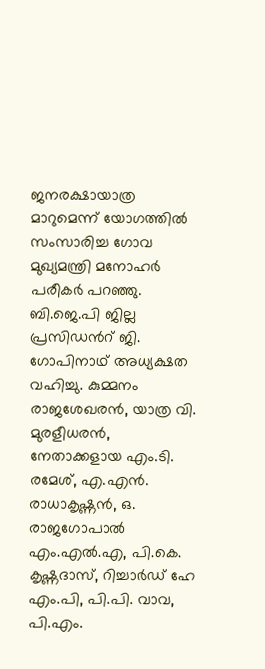ജനരക്ഷായാത്ര മാറുമെന്ന് യോഗത്തിൽ സംസാരിച്ച ഗോവ മുഖ്യമന്ത്രി മനോഹർ പരീകർ പറഞ്ഞു. ബി.ജെ.പി ജില്ല പ്രസിഡൻറ് ജി. ഗോപിനാഥ് അധ്യക്ഷത വഹിച്ചു. കുമ്മനം രാജശേഖരൻ, യാത്ര വി. മുരളീധരൻ, നേതാക്കളായ എം.ടി. രമേശ്, എ.എൻ. രാധാകൃഷ്ണൻ, ഒ. രാജഗോപാൽ എം.എൽ.എ, പി.കെ. കൃഷ്ണദാസ്, റിച്ചാർഡ് ഹേ എം.പി, പി.പി. വാവ, പി.എം.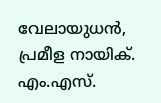വേലായുധൻ, പ്രമീള നായിക്. എം.എസ്.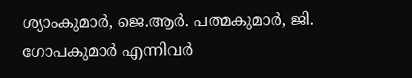ശ്യാംകുമാർ, ജെ.ആർ. പത്മകുമാർ, ജി. ഗോപകുമാർ എന്നിവർ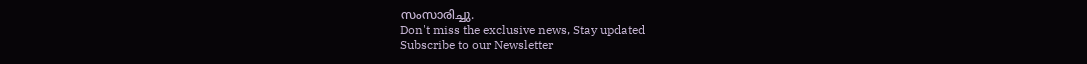സംസാരിച്ചു.
Don't miss the exclusive news, Stay updated
Subscribe to our Newsletter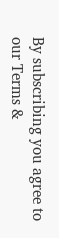By subscribing you agree to our Terms &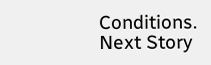Conditions.
Next Story